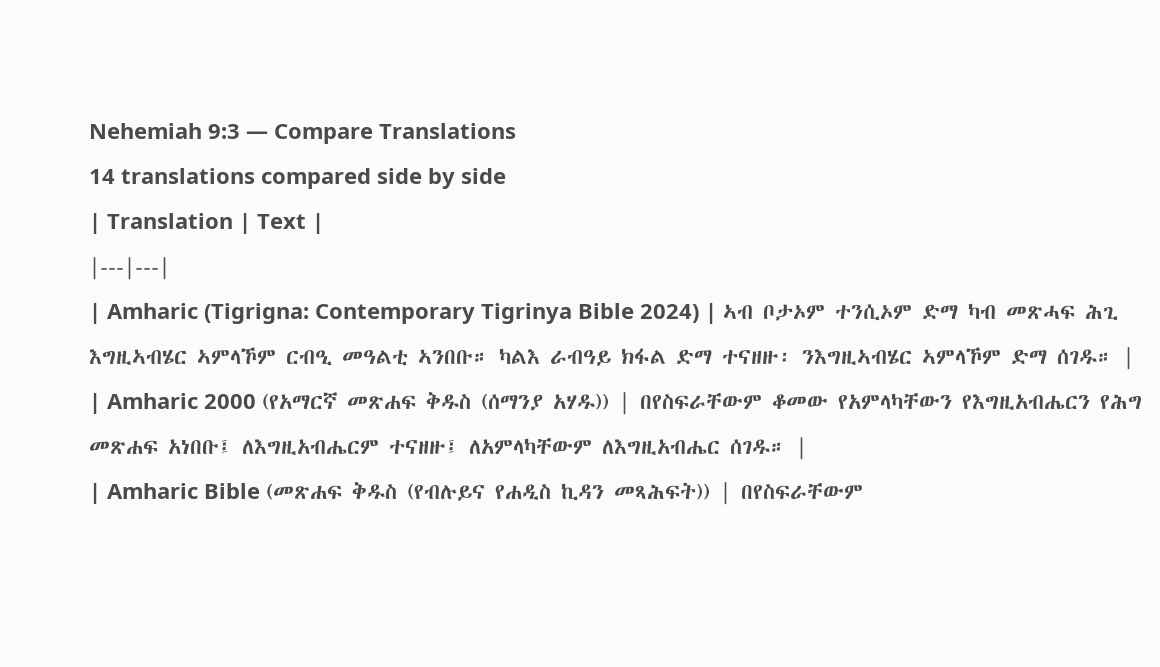Nehemiah 9:3 — Compare Translations
14 translations compared side by side
| Translation | Text |
|---|---|
| Amharic (Tigrigna: Contemporary Tigrinya Bible 2024) | ኣብ ቦታኦም ተንሲኦም ድማ ካብ መጽሓፍ ሕጊ እግዚኣብሄር ኣምላኾም ርብዒ መዓልቲ ኣንበቡ። ካልእ ራብዓይ ክፋል ድማ ተናዘዙ፡ ንእግዚኣብሄር ኣምላኾም ድማ ሰገዱ። |
| Amharic 2000 (የአማርኛ መጽሐፍ ቅዱስ (ሰማንያ አሃዱ)) | በየስፍራቸውም ቆመው የአምላካቸውን የእግዚአብሔርን የሕግ መጽሐፍ አነበቡ፤ ለእግዚአብሔርም ተናዘዙ፤ ለአምላካቸውም ለእግዚአብሔር ሰገዱ። |
| Amharic Bible (መጽሐፍ ቅዱስ (የብሉይና የሐዲስ ኪዳን መጻሕፍት)) | በየስፍራቸውም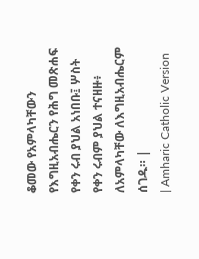ቆመው የአምላካቸውን የእግዚአብሔርን የሕግ መጽሐፍ የቀን ሩብ ያህል አነበቡ፤ ሦስት የቀን ሩብም ያህል ተናዘዙ፥ ለአምላካቸው ለእግዚአብሔርም ሰገዱ። |
| Amharic Catholic Version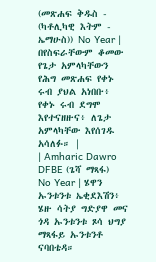(መጽሐፍ ቅዱስ - (ካቶሊካዊ እትም - ኤማሁስ)) No Year | በየስፍራቸውም ቆመው የጌታ አምላካቸውን የሕግ መጽሐፍ የቀኑ ሩብ ያህል አነበቡ፥ የቀኑ ሩብ ደግሞ እየተናዘዙና፥ ለጌታ አምላካቸው እየሰገዱ አሳለፉ። |
| Amharic Dawro DFBE (ጌሻ ማጻፋ) No Year | ሄዋን ኡንቱንቱ ኤቂደእሽን፥ ሄዙ ሳትያ ግድያዋ መና ጎዳ ኡንቱንቱ ጾሳ ህግያ ማጻፋይ ኡንቱንቶ ናባበቴዳ።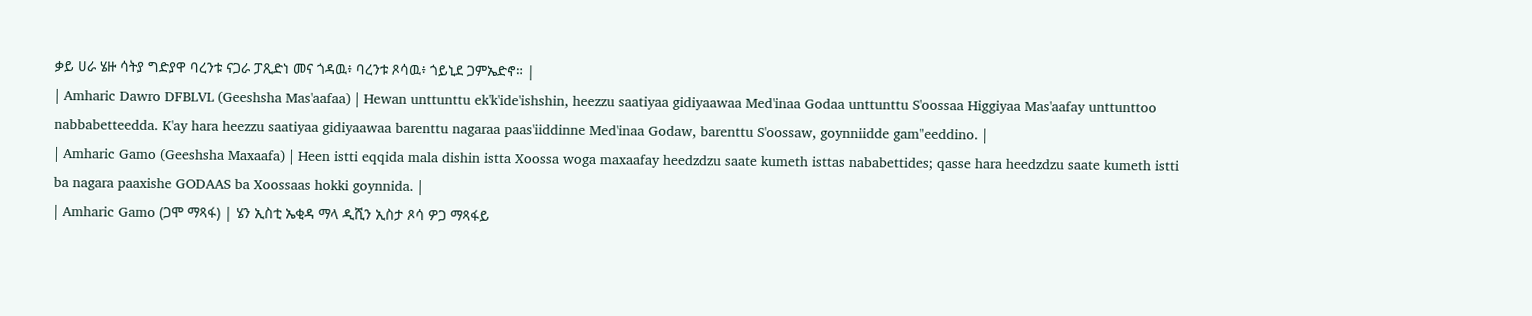ቃይ ሀራ ሄዙ ሳትያ ግድያዋ ባረንቱ ናጋራ ፓጺድነ መና ጎዳዉ፥ ባረንቱ ጾሳዉ፥ ጎይኒደ ጋምኤድኖ። |
| Amharic Dawro DFBLVL (Geeshsha Mas'aafaa) | Hewan unttunttu ek'k'ide'ishshin, heezzu saatiyaa gidiyaawaa Med'inaa Godaa unttunttu S'oossaa Higgiyaa Mas'aafay unttunttoo nabbabetteedda. K'ay hara heezzu saatiyaa gidiyaawaa barenttu nagaraa paas'iiddinne Med'inaa Godaw, barenttu S'oossaw, goynniidde gam"eeddino. |
| Amharic Gamo (Geeshsha Maxaafa) | Heen istti eqqida mala dishin istta Xoossa woga maxaafay heedzdzu saate kumeth isttas nababettides; qasse hara heedzdzu saate kumeth istti ba nagara paaxishe GODAAS ba Xoossaas hokki goynnida. |
| Amharic Gamo (ጋሞ ማጻፋ) | ሄን ኢስቲ ኤቂዳ ማላ ዲሺን ኢስታ ጾሳ ዎጋ ማጻፋይ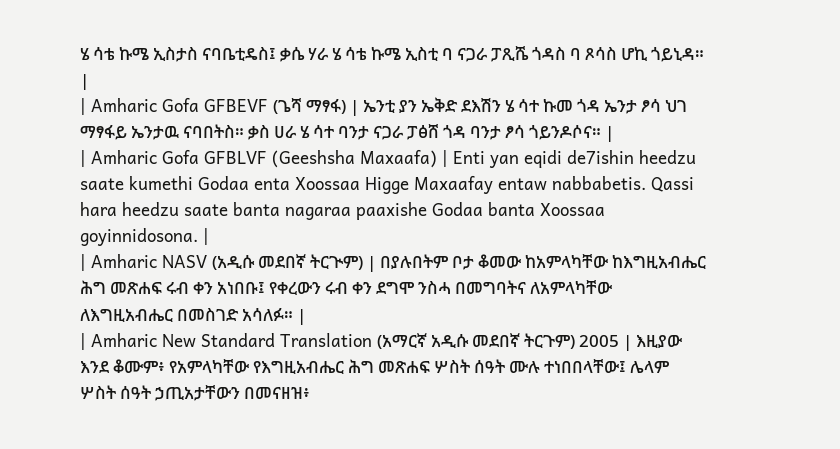ሄ ሳቴ ኩሜ ኢስታስ ናባቤቲዴስ፤ ቃሴ ሃራ ሄ ሳቴ ኩሜ ኢስቲ ባ ናጋራ ፓጺሼ ጎዳስ ባ ጾሳስ ሆኪ ጎይኒዳ። |
| Amharic Gofa GFBEVF (ጌሻ ማፃፋ) | ኤንቲ ያን ኤቅድ ደእሽን ሄ ሳተ ኩመ ጎዳ ኤንታ ፆሳ ህገ ማፃፋይ ኤንታዉ ናባበትስ። ቃስ ሀራ ሄ ሳተ ባንታ ናጋራ ፓፅሸ ጎዳ ባንታ ፆሳ ጎይንዶሶና። |
| Amharic Gofa GFBLVF (Geeshsha Maxaafa) | Enti yan eqidi de7ishin heedzu saate kumethi Godaa enta Xoossaa Higge Maxaafay entaw nabbabetis. Qassi hara heedzu saate banta nagaraa paaxishe Godaa banta Xoossaa goyinnidosona. |
| Amharic NASV (አዲሱ መደበኛ ትርጒም) | በያሉበትም ቦታ ቆመው ከአምላካቸው ከእግዚአብሔር ሕግ መጽሐፍ ሩብ ቀን አነበቡ፤ የቀረውን ሩብ ቀን ደግሞ ንስሓ በመግባትና ለአምላካቸው ለእግዚአብሔር በመስገድ አሳለፉ። |
| Amharic New Standard Translation (አማርኛ አዲሱ መደበኛ ትርጉም) 2005 | እዚያው እንደ ቆሙም፥ የአምላካቸው የእግዚአብሔር ሕግ መጽሐፍ ሦስት ሰዓት ሙሉ ተነበበላቸው፤ ሌላም ሦስት ሰዓት ኃጢአታቸውን በመናዘዝ፥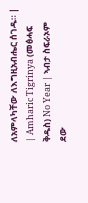ለአምላካቸው ለእግዚአብሔር ሰገዱ። |
| Amharic Tigrinya (መፅሓፍ ቅዱስ) No Year | ኣብታ ስፍራኦም ደው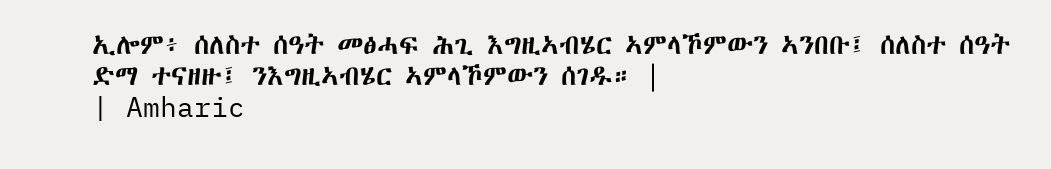ኢሎም፥ ሰለስተ ሰዓት መፅሓፍ ሕጊ እግዚኣብሄር ኣምላኾምውን ኣንበቡ፤ ሰለስተ ሰዓት ድማ ተናዘዙ፤ ንእግዚኣብሄር ኣምላኾምውን ሰገዱ። |
| Amharic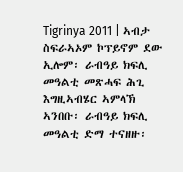Tigrinya 2011 | ኣብታ ስፍራኣኦም ኮፕይኖም ደው ኢሎም፡ ራብዓይ ክፍሊ መዓልቲ መጽሓፍ ሕጊ እግዚኣብሄር ኣምላኽ ኣንበቡ፡ ራብዓይ ክፍሊ መዓልቲ ድማ ተናዘዙ፡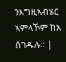ንእግዚኣብሄር ኣምላኾም ከአ ሰገዱሉ። |